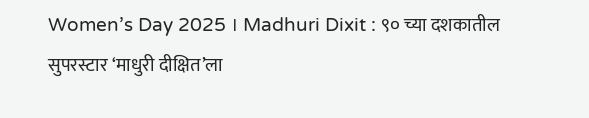Women’s Day 2025 । Madhuri Dixit : ९० च्या दशकातील सुपरस्टार ‘माधुरी दीक्षित’ला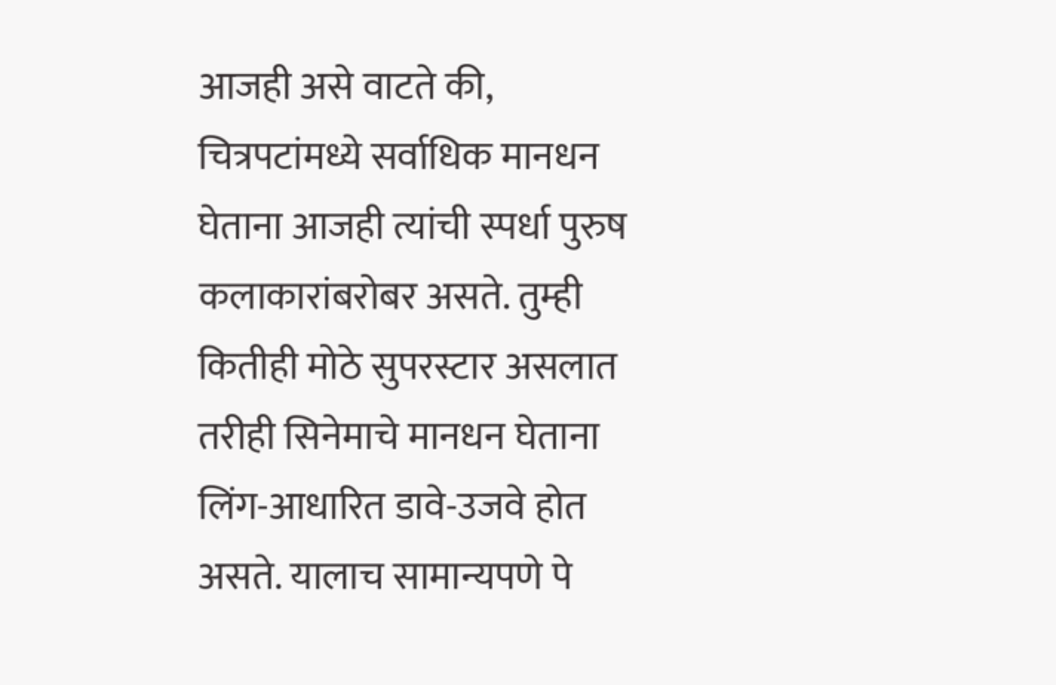आजही असे वाटते की, चित्रपटांमध्ये सर्वाधिक मानधन घेताना आजही त्यांची स्पर्धा पुरुष कलाकारांबरोबर असते. तुम्ही कितीही मोठे सुपरस्टार असलात तरीही सिनेमाचे मानधन घेताना लिंग-आधारित डावे-उजवे होत असते. यालाच सामान्यपणे पे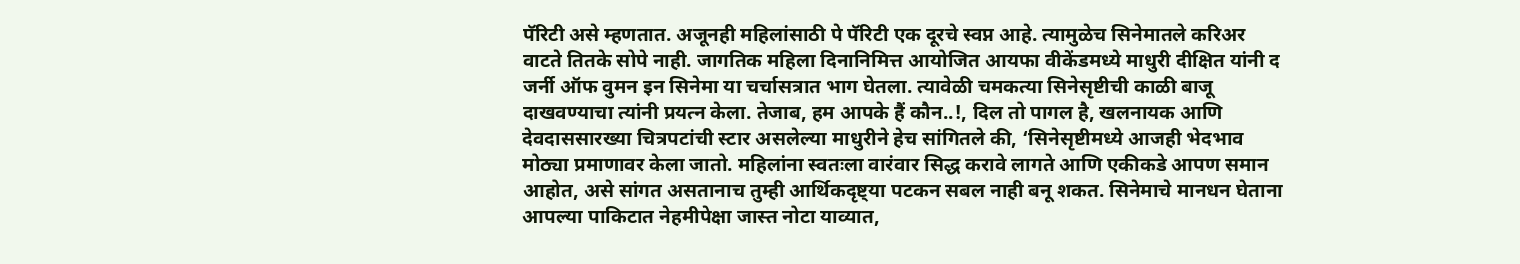पॅरिटी असे म्हणतात. अजूनही महिलांसाठी पे पॅरिटी एक दूरचे स्वप्न आहे. त्यामुळेच सिनेमातले करिअर वाटते तितके सोपे नाही. जागतिक महिला दिनानिमित्त आयोजित आयफा वीकेंडमध्ये माधुरी दीक्षित यांनी द जर्नी ऑफ वुमन इन सिनेमा या चर्चासत्रात भाग घेतला. त्यावेळी चमकत्या सिनेसृष्टीची काळी बाजू दाखवण्याचा त्यांनी प्रयत्न केला. तेजाब, हम आपके हैं कौन..!, दिल तो पागल है, खलनायक आणि देवदाससारख्या चित्रपटांची स्टार असलेल्या माधुरीने हेच सांगितले की, ‘सिनेसृष्टीमध्ये आजही भेदभाव मोठ्या प्रमाणावर केला जातो. महिलांना स्वतःला वारंवार सिद्ध करावे लागते आणि एकीकडे आपण समान आहोत, असे सांगत असतानाच तुम्ही आर्थिकदृष्ट्या पटकन सबल नाही बनू शकत. सिनेमाचे मानधन घेताना आपल्या पाकिटात नेहमीपेक्षा जास्त नोटा याव्यात,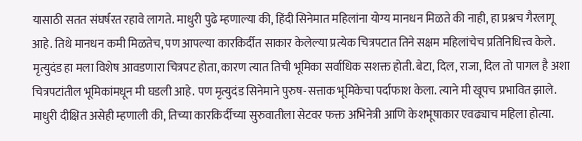यासाठी सतत संघर्षरत रहावे लागते. माधुरी पुढे म्हणाल्या की, हिंदी सिनेमात महिलांना योग्य मानधन मिळते की नाही, हा प्रश्नच गैरलागू आहे. तिथे मानधन कमी मिळतेच, पण आपल्या कारकिर्दीत साकार केलेल्या प्रत्येक चित्रपटात तिने सक्षम महिलांचेच प्रतिनिधित्त्व केले. मृत्युदंड हा मला विशेष आवडणारा चित्रपट होता, कारण त्यात तिची भूमिका सर्वाधिक सशक्त होती. बेटा, दिल, राजा, दिल तो पागल है अशा चित्रपटांतील भूमिकांमधून मी घडली आहे. पण मृत्युदंड सिनेमाने पुरुष-सत्ताक भूमिकेचा पर्दाफाश केला. त्याने मी खूपच प्रभावित झाले. माधुरी दीक्षित असेही म्हणाली की, तिच्या कारकिर्दीच्या सुरुवातीला सेटवर फक्त अभिनेत्री आणि केशभूषाकार एवढ्याच महिला होत्या.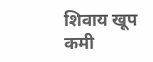शिवाय खूप कमी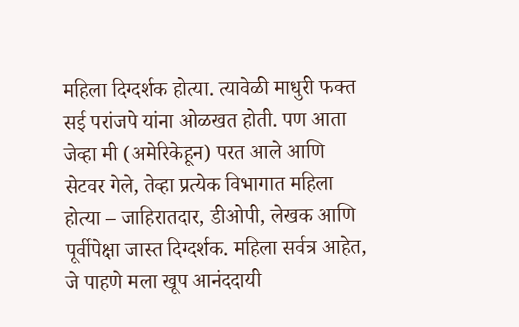महिला दिग्दर्शक होत्या. त्यावेळी माधुरी फक्त सई परांजपे यांना ओळखत होती. पण आता जेव्हा मी (अमेरिकेहून) परत आले आणि सेटवर गेले, तेव्हा प्रत्येक विभागात महिला होत्या – जाहिरातदार, डीओपी, लेखक आणि पूर्वीपेक्षा जास्त दिग्दर्शक. महिला सर्वत्र आहेत, जे पाहणे मला खूप आनंददायी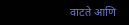वाटते आणि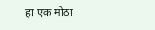हा एक मोठा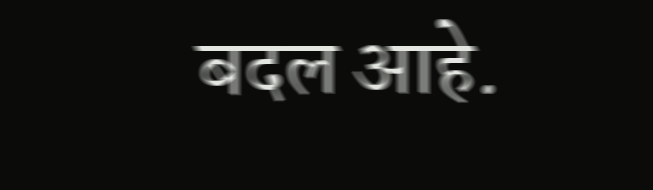बदल आहे.